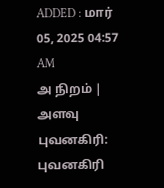ADDED : மார் 05, 2025 04:57 AM
அ நிறம் | அளவு
புவனகிரி: புவனகிரி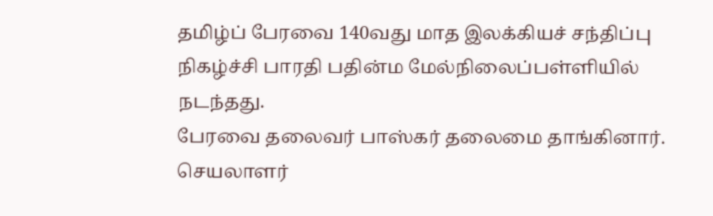தமிழ்ப் பேரவை 140வது மாத இலக்கியச் சந்திப்பு நிகழ்ச்சி பாரதி பதின்ம மேல்நிலைப்பள்ளியில் நடந்தது.
பேரவை தலைவர் பாஸ்கர் தலைமை தாங்கினார். செயலாளர்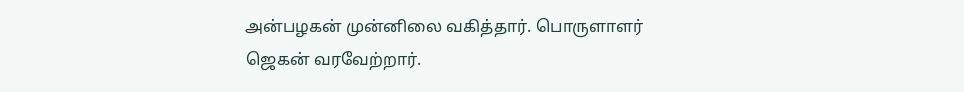அன்பழகன் முன்னிலை வகித்தார். பொருளாளர் ஜெகன் வரவேற்றார்.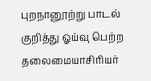புறநானூற்று பாடல் குறித்து ஓய்வு பெற்ற தலைமையாசிரியர்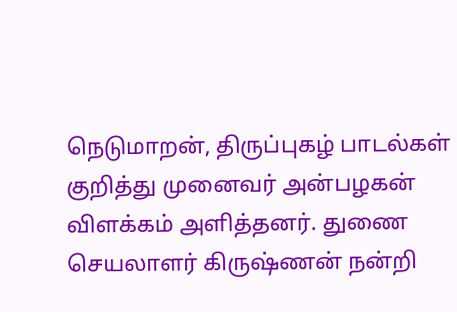நெடுமாறன், திருப்புகழ் பாடல்கள் குறித்து முனைவர் அன்பழகன் விளக்கம் அளித்தனர். துணை செயலாளர் கிருஷ்ணன் நன்றி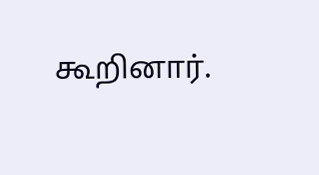கூறினார்.